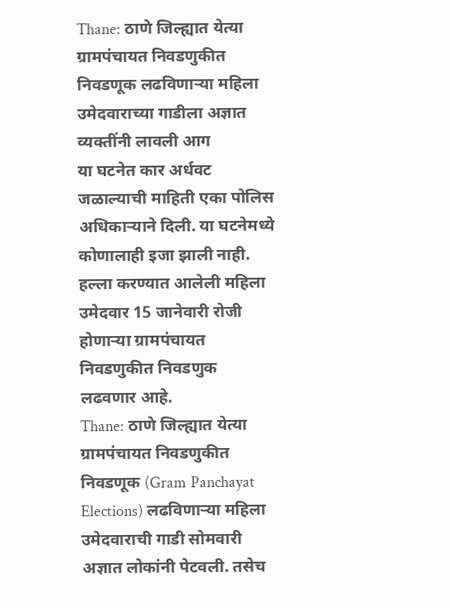Thane: ठाणे जिल्ह्यात येत्या ग्रामपंचायत निवडणुकीत निवडणूक लढविणाऱ्या महिला उमेदवाराच्या गाडीला अज्ञात व्यक्तींनी लावली आग
या घटनेत कार अर्धवट जळाल्याची माहिती एका पोलिस अधिकाऱ्याने दिली. या घटनेमध्ये कोणालाही इजा झाली नाही. हल्ला करण्यात आलेली महिला उमेदवार 15 जानेवारी रोजी होणाऱ्या ग्रामपंचायत निवडणुकीत निवडणुक लढवणार आहे.
Thane: ठाणे जिल्ह्यात येत्या ग्रामपंचायत निवडणुकीत निवडणूक (Gram Panchayat Elections) लढविणाऱ्या महिला उमेदवाराची गाडी सोमवारी अज्ञात लोकांनी पेटवली. तसेच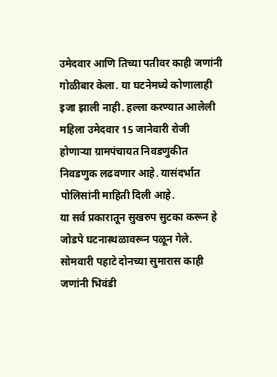उमेदवार आणि तिच्या पतीवर काही जणांनी गोळीबार केला. या घटनेमध्ये कोणालाही इजा झाली नाही. हल्ला करण्यात आलेली महिला उमेदवार 15 जानेवारी रोजी होणाऱ्या ग्रामपंचायत निवडणुकीत निवडणुक लढवणार आहे. यासंदर्भात पोलिसांनी माहिती दिली आहे.
या सर्व प्रकारातून सुखरुप सुटका करून हे जोडपे घटनास्थळावरून पळून गेले. सोमवारी पहाटे दोनच्या सुमारास काही जणांनी भिवंडी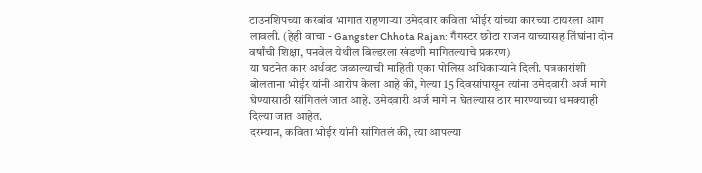टाउनशिपच्या करबांव भागात राहणाऱ्या उमेदवार कविता भोईर यांच्या कारच्या टायरला आग लावली. (हेही वाचा - Gangster Chhota Rajan: गँगस्टर छोटा राजन याच्यासह तिंघांना दोन वर्षांची शिक्षा, पनवेल येथील बिल्डरला खंडणी मागितल्याचे प्रकरण)
या घटनेत कार अर्धवट जळाल्याची माहिती एका पोलिस अधिकाऱ्याने दिली. पत्रकारांशी बोलताना भोईर यांनी आरोप केला आहे की, गेल्या 15 दिवसांपासून त्यांना उमेदवारी अर्ज मागे घेण्यासाठी सांगितलं जात आहे. उमेदवारी अर्ज मागे न घेतल्यास ठार मारण्याच्या धमक्याही दिल्या जात आहेत.
दरम्यान, कविता भोईर यांनी सांगितलं की, त्या आपल्या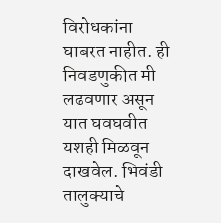विरोधकांना घाबरत नाहीत. ही निवडणुकीत मी लढवणार असून यात घवघवीत यशही मिळवून दाखवेल. भिवंडी तालुक्याचे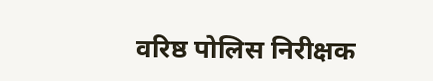वरिष्ठ पोलिस निरीक्षक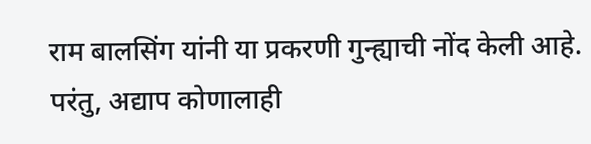राम बालसिंग यांनी या प्रकरणी गुन्ह्याची नोंद केली आहे. परंतु, अद्याप कोणालाही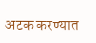अटक करण्यात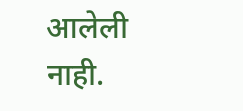आलेली नाही.